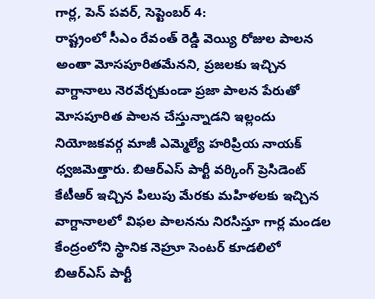గార్ల, పెన్ పవర్, సెప్టెంబర్ 4:
రాష్ట్రంలో సీఎం రేవంత్ రెడ్డి వెయ్యి రోజుల పాలన అంతా మోసపూరితమేనని, ప్రజలకు ఇచ్చిన వాగ్దానాలు నెరవేర్చకుండా ప్రజా పాలన పేరుతో మోసపూరిత పాలన చేస్తున్నాడని ఇల్లందు నియోజకవర్గ మాజీ ఎమ్మెల్యే హరిప్రియ నాయక్ ధ్వజమెత్తారు. బిఆర్ఎస్ పార్టీ వర్కింగ్ ప్రెసిడెంట్ కేటీఆర్ ఇచ్చిన పిలుపు మేరకు మహిళలకు ఇచ్చిన వాగ్దానాలలో విఫల పాలనను నిరసిస్తూ గార్ల మండల కేంద్రంలోని స్థానిక నెహ్రూ సెంటర్ కూడలిలో బిఆర్ఎస్ పార్టీ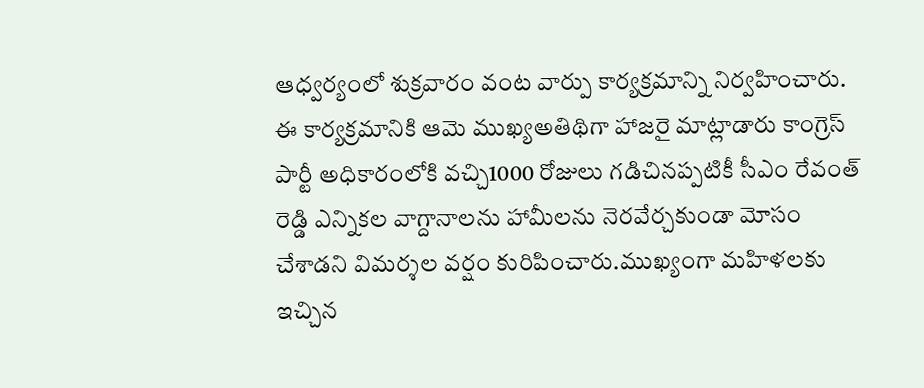ఆధ్వర్యంలో శుక్రవారం వంట వార్పు కార్యక్రమాన్ని నిర్వహించారు. ఈ కార్యక్రమానికి ఆమె ముఖ్యఅతిథిగా హాజరై మాట్లాడారు కాంగ్రెస్ పార్టీ అధికారంలోకి వచ్చి1000 రోజులు గడిచినప్పటికీ సీఎం రేవంత్ రెడ్డి ఎన్నికల వాగ్దానాలను హామీలను నెరవేర్చకుండా మోసం చేశాడని విమర్శల వర్షం కురిపించారు.ముఖ్యంగా మహిళలకు ఇచ్చిన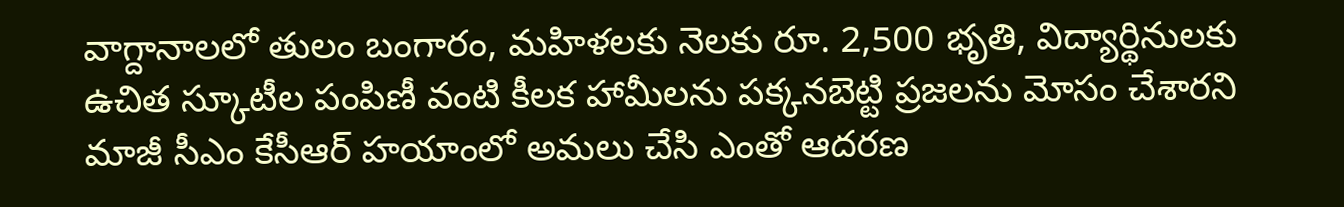వాగ్దానాలలో తులం బంగారం, మహిళలకు నెలకు రూ. 2,500 భృతి, విద్యార్థినులకు ఉచిత స్కూటీల పంపిణీ వంటి కీలక హామీలను పక్కనబెట్టి ప్రజలను మోసం చేశారని మాజీ సీఎం కేసీఆర్ హయాంలో అమలు చేసి ఎంతో ఆదరణ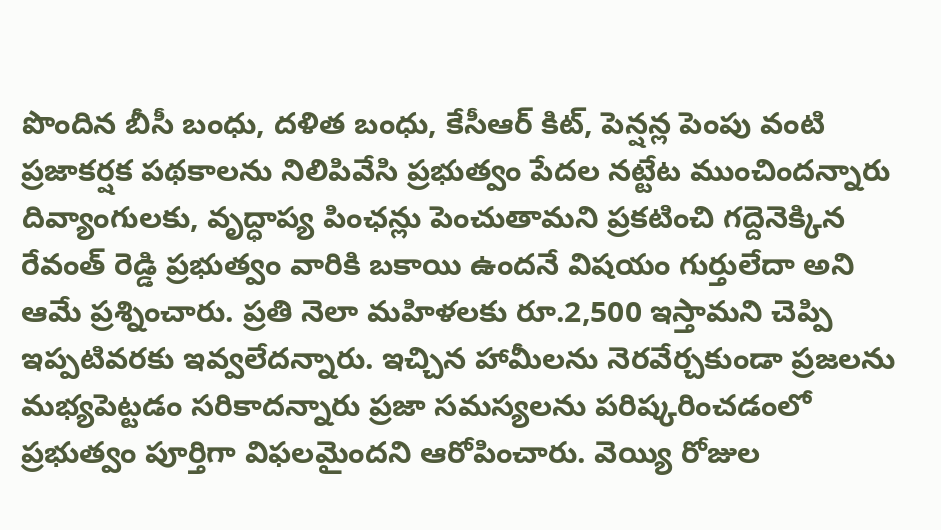పొందిన బీసీ బంధు, దళిత బంధు, కేసీఆర్ కిట్, పెన్షన్ల పెంపు వంటి ప్రజాకర్షక పథకాలను నిలిపివేసి ప్రభుత్వం పేదల నట్టేట ముంచిందన్నారు దివ్యాంగులకు, వృద్ధాప్య పింఛన్లు పెంచుతామని ప్రకటించి గద్దెనెక్కిన రేవంత్ రెడ్డి ప్రభుత్వం వారికి బకాయి ఉందనే విషయం గుర్తులేదా అని ఆమే ప్రశ్నించారు. ప్రతి నెలా మహిళలకు రూ.2,500 ఇస్తామని చెప్పి ఇప్పటివరకు ఇవ్వలేదన్నారు. ఇచ్చిన హామీలను నెరవేర్చకుండా ప్రజలను మభ్యపెట్టడం సరికాదన్నారు ప్రజా సమస్యలను పరిష్కరించడంలో ప్రభుత్వం పూర్తిగా విఫలమైందని ఆరోపించారు. వెయ్యి రోజుల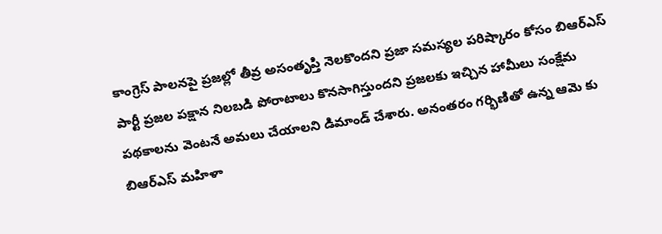కాంగ్రెస్ పాలనపై ప్రజల్లో తీవ్ర అసంతృప్తి నెలకొందని ప్రజా సమస్యల పరిష్కారం కోసం బిఆర్ఎస్ పార్టీ ప్రజల పక్షాన నిలబడి పోరాటాలు కొనసాగిస్తుందని ప్రజలకు ఇచ్చిన హామీలు సంక్షేమ పథకాలను వెంటనే అమలు చేయాలని డిమాండ్ చేశారు. అనంతరం గర్భిణితో ఉన్న ఆమె కు బిఆర్ఎస్ మహిళా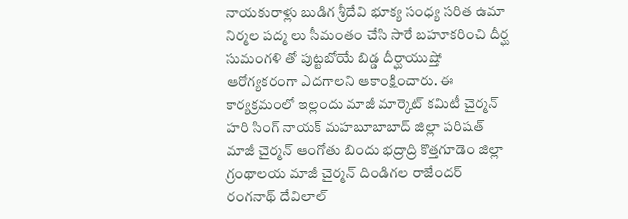నాయకురాళ్లు బుడిగ శ్రీదేవి భూక్య సంధ్య సరిత ఉమా నిర్మల పద్మ లు సీమంతం చేసి సారే బహూకరించి దీర్ఘ సుమంగళి తో పుట్టబోయే బిడ్డ దీర్ఘాయుష్తో ఆరోగ్యకరంగా ఎదగాలని ఆకాంక్షించారు. ఈ కార్యక్రమంలో ఇల్లందు మాజీ మార్కెట్ కమిటీ చైర్మన్ హరి సింగ్ నాయక్ మహబూబాబాద్ జిల్లా పరిషత్ మాజీ చైర్మన్ ఆంగోతు బిందు భద్రాద్రి కొత్తగూడెం జిల్లా గ్రంథాలయ మాజీ చైర్మన్ దిండిగల రాజేందర్ రంగనాథ్ దేవిలాల్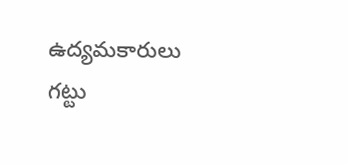ఉద్యమకారులు గట్టు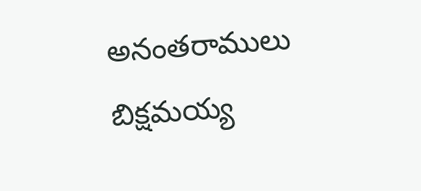అనంతరాములు బిక్షమయ్య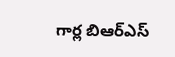గార్ల బిఆర్ఎస్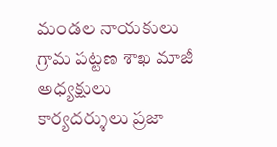మండల నాయకులు గ్రామ పట్టణ శాఖ మాజీ అధ్యక్షులు కార్యదర్శులు ప్రజా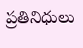ప్రతినిధులు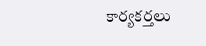కార్యకర్తలు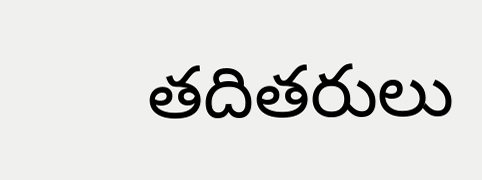తదితరులు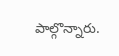పాల్గొన్నారు.